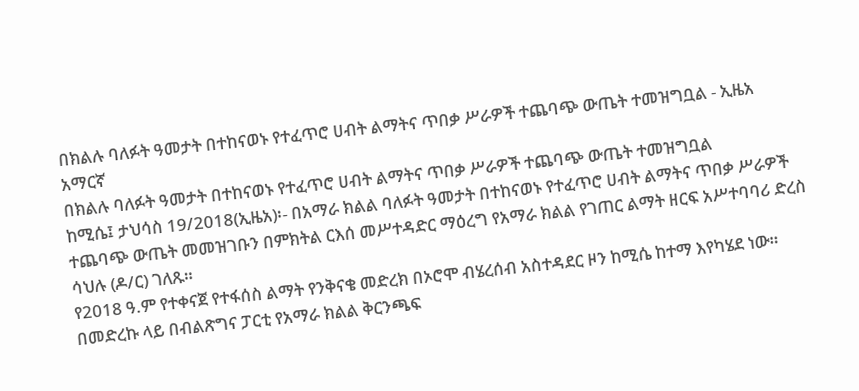በክልሉ ባለፉት ዓመታት በተከናወኑ የተፈጥሮ ሀብት ልማትና ጥበቃ ሥራዎች ተጨባጭ ውጤት ተመዝግቧል - ኢዜአ አማርኛ
በክልሉ ባለፉት ዓመታት በተከናወኑ የተፈጥሮ ሀብት ልማትና ጥበቃ ሥራዎች ተጨባጭ ውጤት ተመዝግቧል
ከሚሴ፤ ታህሳስ 19/2018(ኢዜአ)፡- በአማራ ክልል ባለፉት ዓመታት በተከናወኑ የተፈጥሮ ሀብት ልማትና ጥበቃ ሥራዎች ተጨባጭ ውጤት መመዝገቡን በምክትል ርእሰ መሥተዳድር ማዕረግ የአማራ ክልል የገጠር ልማት ዘርፍ አሥተባባሪ ድረስ ሳህሉ (ዶ/ር) ገለጹ።
የ2018 ዓ.ም የተቀናጀ የተፋሰስ ልማት የንቅናቄ መድረክ በኦሮሞ ብሄረሰብ አስተዳደር ዞን ከሚሴ ከተማ እየካሄደ ነው።
በመድረኩ ላይ በብልጽግና ፓርቲ የአማራ ክልል ቅርንጫፍ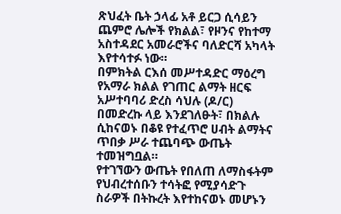ጽህፈት ቤት ኃላፊ አቶ ይርጋ ሲሳይን ጨምሮ ሌሎች የክልል፣ የዞንና የከተማ አስተዳደር አመራሮችና ባለድርሻ አካላት እየተሳተፉ ነው።
በምክትል ርእሰ መሥተዳድር ማዕረግ የአማራ ክልል የገጠር ልማት ዘርፍ አሥተባባሪ ድረስ ሳህሉ (ዶ/ር) በመድረኩ ላይ እንደገለፁት፣ በክልሉ ሲከናወኑ በቆዩ የተፈጥሮ ሀብት ልማትና ጥበቃ ሥራ ተጨባጭ ውጤት ተመዝግቧል።
የተገኘውን ውጤት የበለጠ ለማስፋትም የህብረተሰቡን ተሳትፎ የሚያሳድጉ ስራዎች በትኩረት እየተከናወኑ መሆኑን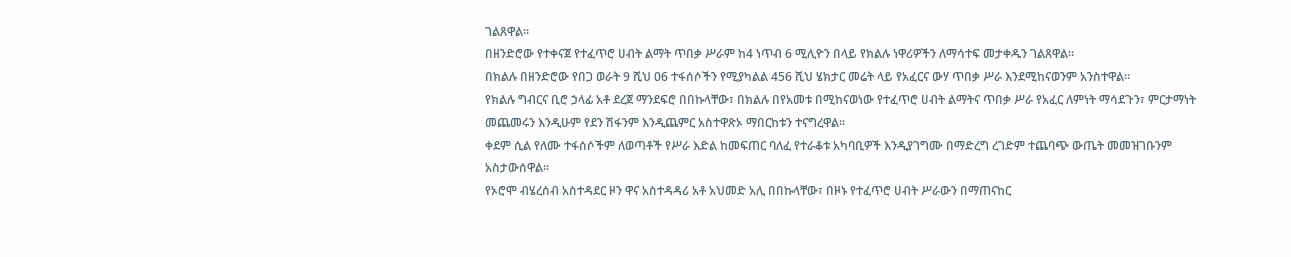ገልጸዋል።
በዘንድሮው የተቀናጀ የተፈጥሮ ሀብት ልማት ጥበቃ ሥራም ከ4 ነጥብ 6 ሚሊዮን በላይ የክልሉ ነዋሪዎችን ለማሳተፍ መታቀዱን ገልጸዋል።
በክልሉ በዘንድሮው የበጋ ወራት 9 ሺህ 06 ተፋሰሶችን የሚያካልል 456 ሺህ ሄክታር መሬት ላይ የአፈርና ውሃ ጥበቃ ሥራ እንደሚከናወንም አንስተዋል።
የክልሉ ግብርና ቢሮ ኃላፊ አቶ ደረጀ ማንደፍሮ በበኩላቸው፣ በክልሉ በየአመቱ በሚከናወነው የተፈጥሮ ሀብት ልማትና ጥበቃ ሥራ የአፈር ለምነት ማሳደጉን፣ ምርታማነት መጨመሩን እንዲሁም የደን ሽፋንም እንዲጨምር አስተዋጽኦ ማበርከቱን ተናግረዋል።
ቀደም ሲል የለሙ ተፋሰሶችም ለወጣቶች የሥራ እድል ከመፍጠር ባለፈ የተራቆቱ አካባቢዎች እንዲያገግሙ በማድረግ ረገድም ተጨባጭ ውጤት መመዝገቡንም አስታውሰዋል።
የኦሮሞ ብሄረሰብ አስተዳደር ዞን ዋና አስተዳዳሪ አቶ አህመድ አሊ በበኩላቸው፣ በዞኑ የተፈጥሮ ሀብት ሥራውን በማጠናከር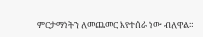ምርታማነትን ለመጨመር እየተሰራ ነው ብለዋል።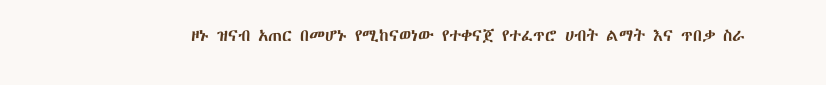ዞኑ ዝናብ አጠር በመሆኑ የሚከናወነው የተቀናጀ የተፈጥሮ ሀብት ልማት እና ጥበቃ ስራ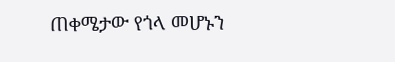ጠቀሜታው የጎላ መሆኑን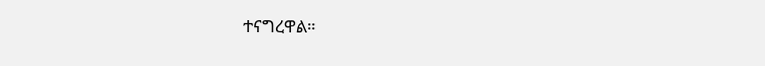ተናግረዋል።